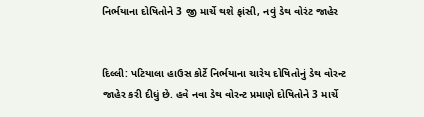નિર્ભયાના દોષિતોને 3 જી માર્ચે થશે ફાંસી, નવું ડેથ વોરંટ જાહેર


દિલ્લી: પટિયાલા હાઉસ કોર્ટે નિર્ભયાના ચારેય દોષિતોનું ડેથ વોરન્ટ જાહેર કરી દીધું છે. હવે નવા ડેથ વોરન્ટ પ્રમાણે દોષિતોને 3 માર્ચે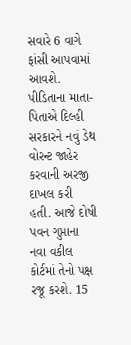સવારે 6 વાગે ફાંસી આપવામાં આવશે.
પીડિતાના માતા-પિતાએ દિલ્હી સરકારને નવું ડેથ વોરન્ટ જાહેર કરવાની અરજી દાખલ કરી હતી. આજે દોષી પવન ગુપ્તાના નવા વકીલ કોર્ટમાં તેનો પક્ષ રજૂ કરશે. 15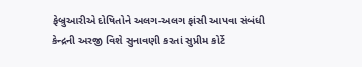ફેબ્રુઆરીએ દોષિતોને અલગ-અલગ ફાંસી આપવા સંબંધી કેન્દ્રની અરજી વિશે સુનાવણી કરતાં સુપ્રીમ કોર્ટે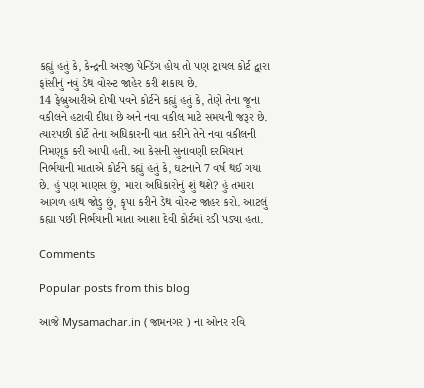કહ્યું હતું કે, કેન્દ્રની અરજી પેન્ડિંગ હોય તો પણ ટ્રાયલ કોર્ટ દ્વારા ફાંસીનું નવું ડેથ વોરન્ટ જાહેર કરી શકાય છે.
14 ફેબ્રુઆરીએ દોષી પવને કોર્ટને કહ્યું હતું કે, તેણે તેના જૂના વકીલને હટાવી દીધા છે અને નવા વકીલ માટે સમયની જરૂર છે. ત્યારપછી કોર્ટે તેના અધિકારની વાત કરીને તેને નવા વકીલની નિમણૂક કરી આપી હતી. આ કેસની સુનાવણી દરમિયાન નિર્ભયાની માતાએ કોર્ટને કહ્યું હતું કે, ઘટનાને 7 વર્ષ થઈ ગયા છે. હું પણ માણસ છું, મારા અધિકારોનું શું થશે? હું તમારા આગળ હાથ જોડુ છું, કૃપા કરીને ડેથ વોરન્ટ જાહર કરો. આટલું કહ્યા પછી નિર્ભયાની માતા આશા દેવી કોર્ટમાં રડી પડ્યા હતા.

Comments

Popular posts from this blog

આજે Mysamachar.in ( જામનગર ) ના ઓનર રવિ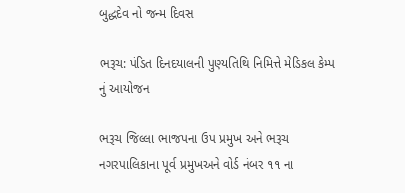બુદ્ધદેવ નો જન્મ દિવસ

ભરૂચ: પંડિત દિનદયાલની પુણ્યતિથિ નિમિત્તે મેડિકલ કેમ્પ નું આયોજન

ભરૂચ જિલ્લા ભાજપના ઉપ પ્રમુખ અને ભરૂચ નગરપાલિકાના પૂર્વ પ્રમુખઅને વોર્ડ નંબર ૧૧ ના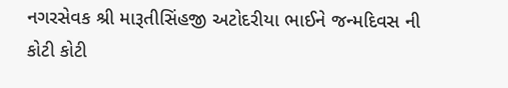નગરસેવક શ્રી મારૂતીસિંહજી અટોદરીયા ભાઈને જન્મદિવસ ની કોટી કોટી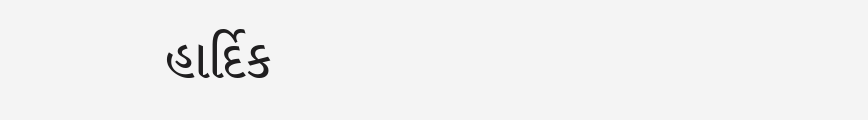હાર્દિક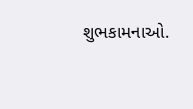શુભકામનાઓ.